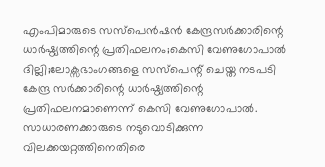എംപിമാരുടെ സസ്പെൻഷൻ കേന്ദ്രസർക്കാരിന്റെ ധാർഷ്ഠ്യത്തിന്റെ പ്രതിഫലനം;കെസി വേണുഗോപാൽ
ദില്ലി;ലോക്സഭാംഗങ്ങളെ സസ്പെന്റ് ചെയ്ത നടപടി കേന്ദ്ര സർക്കാരിന്റെ ധാർഷ്ഠ്യത്തിന്റെ പ്രതിഫലനമാണെന്ന് കെസി വേണുഗോപാൽ.
സാധാരണക്കാരുടെ നടുവൊടിക്കുന്ന വിലക്കയറ്റത്തിനെതിരെ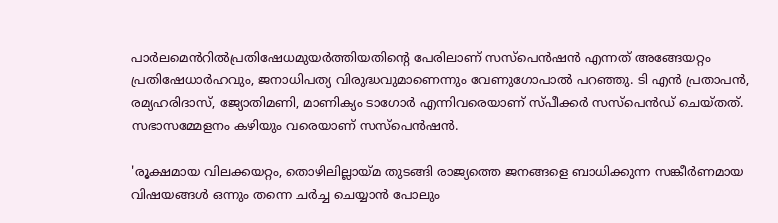പാർലമെൻറിൽപ്രതിഷേധമുയർത്തിയതിന്റെ പേരിലാണ് സസ്പെൻഷൻ എന്നത് അങ്ങേയറ്റം പ്രതിഷേധാർഹവും, ജനാധിപത്യ വിരുദ്ധവുമാണെന്നും വേണുഗോപാൽ പറഞ്ഞു. ടി എൻ പ്രതാപൻ, രമ്യഹരിദാസ്, ജ്യോതിമണി, മാണിക്യം ടാഗോർ എന്നിവരെയാണ് സ്പീക്കർ സസ്പെൻഡ് ചെയ്തത്. സഭാസമ്മേളനം കഴിയും വരെയാണ് സസ്പെൻഷൻ.

'രൂക്ഷമായ വിലക്കയറ്റം, തൊഴിലില്ലായ്മ തുടങ്ങി രാജ്യത്തെ ജനങ്ങളെ ബാധിക്കുന്ന സങ്കീർണമായ വിഷയങ്ങൾ ഒന്നും തന്നെ ചർച്ച ചെയ്യാൻ പോലും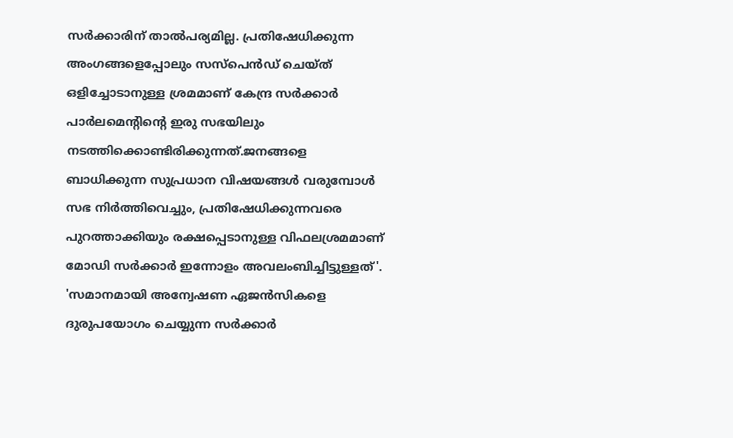സർക്കാരിന് താൽപര്യമില്ല. പ്രതിഷേധിക്കുന്ന അംഗങ്ങളെപ്പോലും സസ്പെൻഡ് ചെയ്ത് ഒളിച്ചോടാനുള്ള ശ്രമമാണ് കേന്ദ്ര സർക്കാർ പാർലമെന്റിന്റെ ഇരു സഭയിലും നടത്തിക്കൊണ്ടിരിക്കുന്നത്.ജനങ്ങളെ ബാധിക്കുന്ന സുപ്രധാന വിഷയങ്ങൾ വരുമ്പോൾ സഭ നിർത്തിവെച്ചും, പ്രതിഷേധിക്കുന്നവരെ പുറത്താക്കിയും രക്ഷപ്പെടാനുള്ള വിഫലശ്രമമാണ് മോഡി സർക്കാർ ഇന്നോളം അവലംബിച്ചിട്ടുള്ളത്'.
'സമാനമായി അന്വേഷണ ഏജൻസികളെ ദുരുപയോഗം ചെയ്യുന്ന സർക്കാർ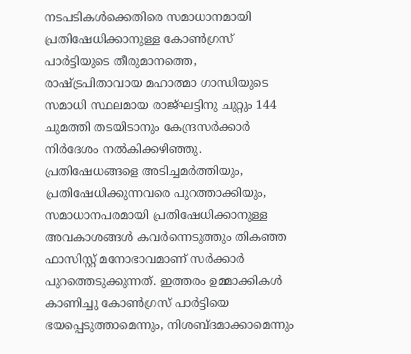നടപടികൾക്കെതിരെ സമാധാനമായി പ്രതിഷേധിക്കാനുള്ള കോൺഗ്രസ് പാർട്ടിയുടെ തീരുമാനത്തെ, രാഷ്ട്രപിതാവായ മഹാത്മാ ഗാന്ധിയുടെ സമാധി സ്ഥലമായ രാജ്ഘട്ടിനു ചുറ്റും 144 ചുമത്തി തടയിടാനും കേന്ദ്രസർക്കാർ നിർദേശം നൽകിക്കഴിഞ്ഞു. പ്രതിഷേധങ്ങളെ അടിച്ചമർത്തിയും, പ്രതിഷേധിക്കുന്നവരെ പുറത്താക്കിയും, സമാധാനപരമായി പ്രതിഷേധിക്കാനുള്ള അവകാശങ്ങൾ കവർന്നെടുത്തും തികഞ്ഞ ഫാസിസ്റ്റ് മനോഭാവമാണ് സർക്കാർ പുറത്തെടുക്കുന്നത്. ഇത്തരം ഉമ്മാക്കികൾ കാണിച്ചു കോൺഗ്രസ് പാർട്ടിയെ ഭയപ്പെടുത്താമെന്നും, നിശബ്ദമാക്കാമെന്നും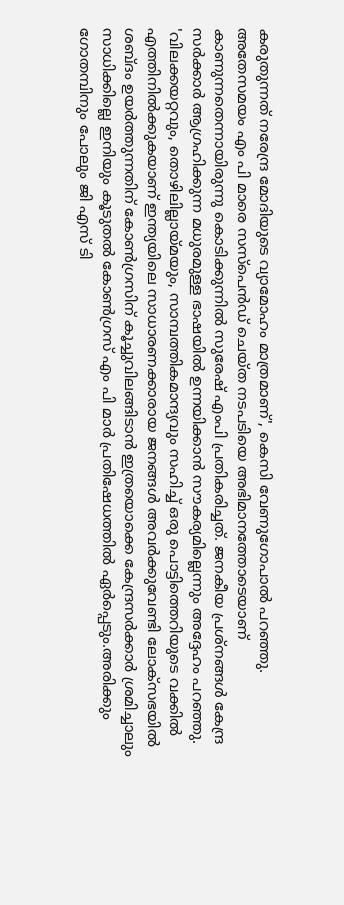കരുതുന്നത് നരേന്ദ്ര മോദിയുടെ വ്യാമോഹം മാത്രമാണ്', കെസി വേണുഗോപാൽ പറഞ്ഞു.
അതേസമയം എം പി മാരെ സസ്പെൻഡ് ചെയ്ത നടപടിയെ അഭിമാനത്തോടെയാണ് കാണുന്നതെന്നായിരുന്നു കൊടിക്കുന്നിൽ സുരേഷ് എംപി പ്രതികരിച്ചത്. ജനകീയ പ്രശ്നങ്ങൾ കേന്ദ്ര സർക്കാർ ആഗ്രഹിക്കുന്ന മധുരമുള്ള ഭാഷയിൽ ഉന്നയിക്കാൻ സൗകര്യമില്ലെന്നും അദ്ദേഹം പറഞ്ഞു.
'വിലക്കയറ്റവും, തൊഴിലില്ലായ്മയും, സാമ്പത്തികമാന്ദ്യവും സഹിച്ച് ഒരു പൊട്ടിത്തെറിയുടെ വക്കിൽ എത്തിനിൽക്കുകയാണ് ഇന്ത്യയിലെ സാധാരണക്കാരായ ജനങ്ങൾ അവർക്കുവേണ്ടി ലോക്സഭയിൽ ശബ്ദം ഉയർത്തുന്നതിന് കോൺഗ്രസിന് കൂച്ചുവിലങ്ങിടാൻ ഇത്രയൊക്കെ കേന്ദ്രസർക്കാർ ശ്രമിച്ചാലും സാധിക്കില്ലെ ഇനിയും കൂടുതൽ കോൺഗ്രസ് എം പി മാർ പ്രതിഷേധത്തിൽ ഏർപ്പെടും.അരിക്കും ഗോതമ്പിനും പോലും ജി എസ് ടി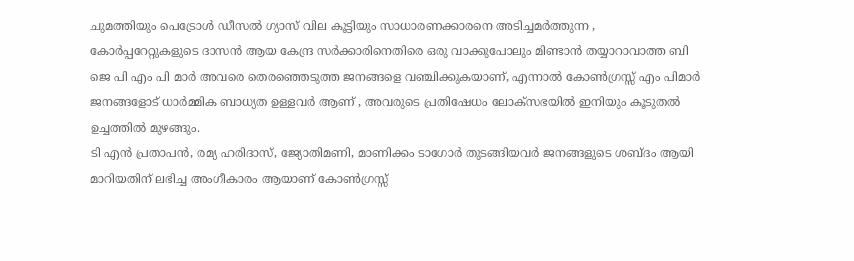ചുമത്തിയും പെട്രോൾ ഡീസൽ ഗ്യാസ് വില കൂട്ടിയും സാധാരണക്കാരനെ അടിച്ചമർത്തുന്ന , കോർപ്പറേറ്റുകളുടെ ദാസൻ ആയ കേന്ദ്ര സർക്കാരിനെതിരെ ഒരു വാക്കുപോലും മിണ്ടാൻ തയ്യാറാവാത്ത ബി ജെ പി എം പി മാർ അവരെ തെരഞ്ഞെടുത്ത ജനങ്ങളെ വഞ്ചിക്കുകയാണ്, എന്നാൽ കോൺഗ്രസ്സ് എം പിമാർ ജനങ്ങളോട് ധാർമ്മിക ബാധ്യത ഉള്ളവർ ആണ് , അവരുടെ പ്രതിഷേധം ലോക്സഭയിൽ ഇനിയും കൂടുതൽ ഉച്ചത്തിൽ മുഴങ്ങും.
ടി എൻ പ്രതാപൻ, രമ്യ ഹരിദാസ്, ജ്യോതിമണി, മാണിക്കം ടാഗോർ തുടങ്ങിയവർ ജനങ്ങളുടെ ശബ്ദം ആയി മാറിയതിന് ലഭിച്ച അംഗീകാരം ആയാണ് കോൺഗ്രസ്സ്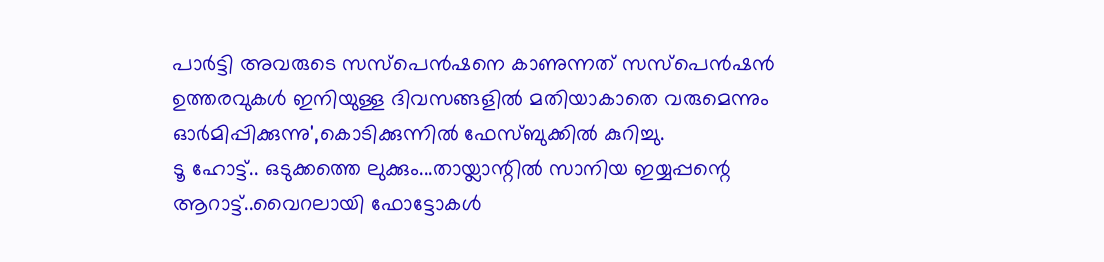പാർട്ടി അവരുടെ സസ്പെൻഷനെ കാണുന്നത് സസ്പെൻഷൻ ഉത്തരവുകൾ ഇനിയുള്ള ദിവസങ്ങളിൽ മതിയാകാതെ വരുമെന്നും ഓർമിപ്പിക്കുന്നു',കൊടിക്കുന്നിൽ ഫേസ്ബുക്കിൽ കുറിച്ചു.
ടൂ ഹോട്ട്.. ഒടുക്കത്തെ ലുക്കും...തായ്ലാന്റിൽ സാനിയ ഇയ്യപ്പന്റെ ആറാട്ട്..വൈറലായി ഫോട്ടോകൾ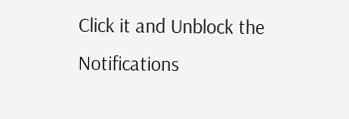Click it and Unblock the Notifications